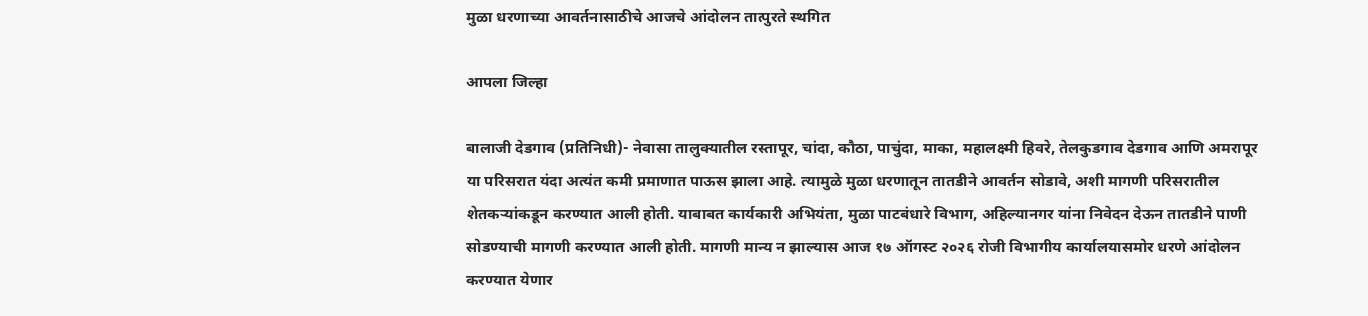मुळा धरणाच्या आवर्तनासाठीचे आजचे आंदोलन तात्पुरते स्थगित

आपला जिल्हा

बालाजी देडगाव (प्रतिनिधी)- नेवासा तालुक्यातील रस्तापूर, चांदा, कौठा, पाचुंदा, माका, महालक्ष्मी हिवरे, तेलकुडगाव देडगाव आणि अमरापूर या परिसरात यंदा अत्यंत कमी प्रमाणात पाऊस झाला आहे. त्यामुळे मुळा धरणातून तातडीने आवर्तन सोडावे, अशी मागणी परिसरातील शेतकऱ्यांकडून करण्यात आली होती. याबाबत कार्यकारी अभियंता, मुळा पाटबंधारे विभाग, अहिल्यानगर यांना निवेदन देऊन तातडीने पाणी सोडण्याची मागणी करण्यात आली होती. मागणी मान्य न झाल्यास आज १७ ऑगस्ट २०२६ रोजी विभागीय कार्यालयासमोर धरणे आंदोलन करण्यात येणार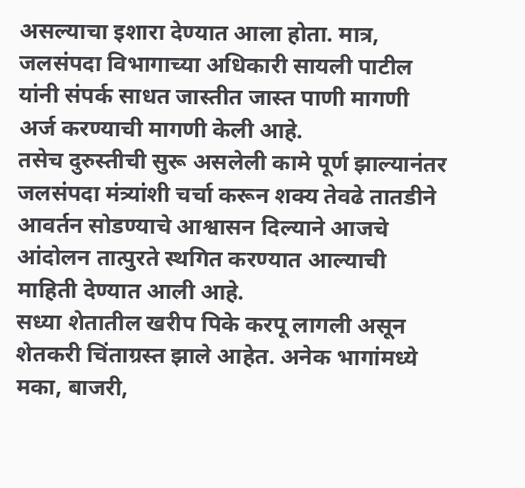असल्याचा इशारा देण्यात आला होता. मात्र, जलसंपदा विभागाच्या अधिकारी सायली पाटील यांनी संपर्क साधत जास्तीत जास्त पाणी मागणी अर्ज करण्याची मागणी केली आहे.
तसेच दुरुस्तीची सुरू असलेली कामे पूर्ण झाल्यानंतर जलसंपदा मंत्र्यांशी चर्चा करून शक्य तेवढे तातडीने आवर्तन सोडण्याचे आश्वासन दिल्याने आजचे आंदोलन तात्पुरते स्थगित करण्यात आल्याची माहिती देण्यात आली आहे.
सध्या शेतातील खरीप पिके करपू लागली असून शेतकरी चिंताग्रस्त झाले आहेत. अनेक भागांमध्ये मका, बाजरी,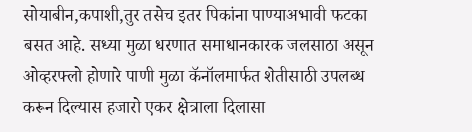सोयाबीन,कपाशी,तुर तसेच इतर पिकांना पाण्याअभावी फटका बसत आहे. सध्या मुळा धरणात समाधानकारक जलसाठा असून ओव्हरफ्लो होणारे पाणी मुळा कॅनॉलमार्फत शेतीसाठी उपलब्ध करून दिल्यास हजारो एकर क्षेत्राला दिलासा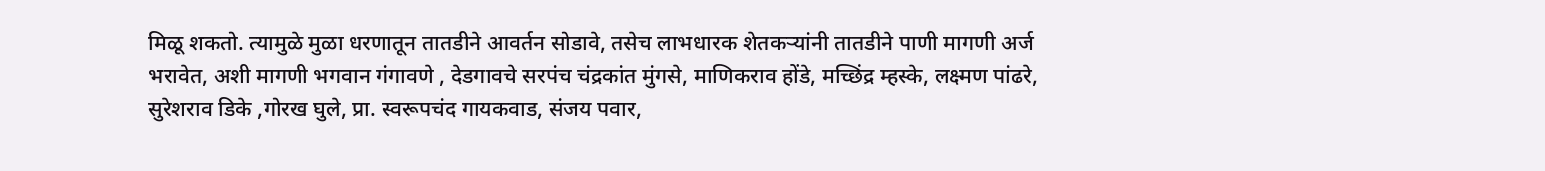मिळू शकतो. त्यामुळे मुळा धरणातून तातडीने आवर्तन सोडावे, तसेच लाभधारक शेतकऱ्यांनी तातडीने पाणी मागणी अर्ज भरावेत, अशी मागणी भगवान गंगावणे , देडगावचे सरपंच चंद्रकांत मुंगसे, माणिकराव होंडे, मच्छिंद्र म्हस्के, लक्ष्मण पांढरे, सुरेशराव डिके ,गोरख घुले, प्रा. स्वरूपचंद गायकवाड, संजय पवार,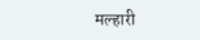मल्हारी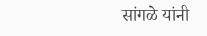सांगळे यांनी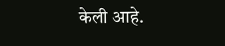केली आहे.